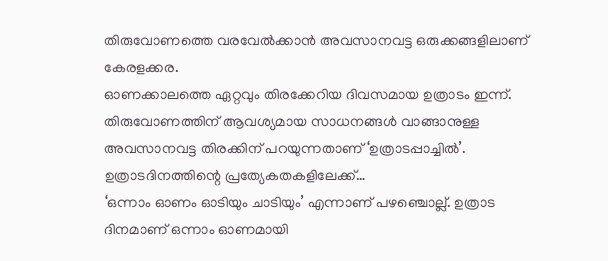തിരുവോണത്തെ വരവേൽക്കാൻ അവസാനവട്ട ഒരുക്കങ്ങളിലാണ് കേരളക്കര.
ഓണക്കാലത്തെ ഏറ്റവും തിരക്കേറിയ ദിവസമായ ഉത്രാടം ഇന്ന്. തിരുവോണത്തിന് ആവശ്യമായ സാധനങ്ങൾ വാങ്ങാനുള്ള അവസാനവട്ട തിരക്കിന് പറയുന്നതാണ് ‘ഉത്രാടപ്പാച്ചിൽ’. ഉത്രാടദിനത്തിന്റെ പ്രത്യേകതകളിലേക്ക്…
‘ഒന്നാം ഓണം ഓടിയും ചാടിയും’ എന്നാണ് പഴഞ്ചൊല്ല്. ഉത്രാട ദിനമാണ് ഒന്നാം ഓണമായി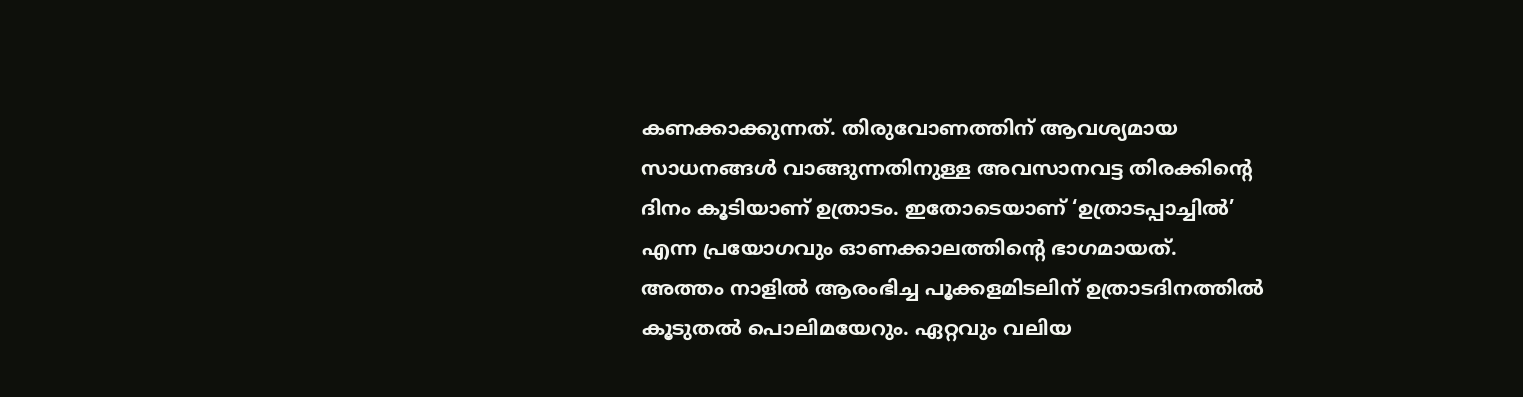കണക്കാക്കുന്നത്. തിരുവോണത്തിന് ആവശ്യമായ സാധനങ്ങൾ വാങ്ങുന്നതിനുള്ള അവസാനവട്ട തിരക്കിന്റെ ദിനം കൂടിയാണ് ഉത്രാടം. ഇതോടെയാണ് ‘ഉത്രാടപ്പാച്ചിൽ’ എന്ന പ്രയോഗവും ഓണക്കാലത്തിന്റെ ഭാഗമായത്.
അത്തം നാളിൽ ആരംഭിച്ച പൂക്കളമിടലിന് ഉത്രാടദിനത്തിൽ കൂടുതൽ പൊലിമയേറും. ഏറ്റവും വലിയ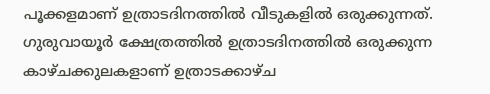പൂക്കളമാണ് ഉത്രാടദിനത്തിൽ വീടുകളിൽ ഒരുക്കുന്നത്.
ഗുരുവായൂർ ക്ഷേത്രത്തിൽ ഉത്രാടദിനത്തിൽ ഒരുക്കുന്ന കാഴ്ചക്കുലകളാണ് ഉത്രാടക്കാഴ്ച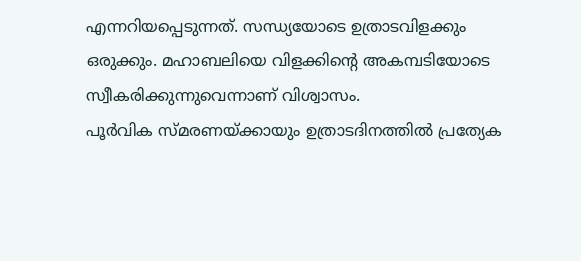എന്നറിയപ്പെടുന്നത്. സന്ധ്യയോടെ ഉത്രാടവിളക്കും ഒരുക്കും. മഹാബലിയെ വിളക്കിന്റെ അകമ്പടിയോടെ സ്വീകരിക്കുന്നുവെന്നാണ് വിശ്വാസം.
പൂർവിക സ്മരണയ്ക്കായും ഉത്രാടദിനത്തിൽ പ്രത്യേക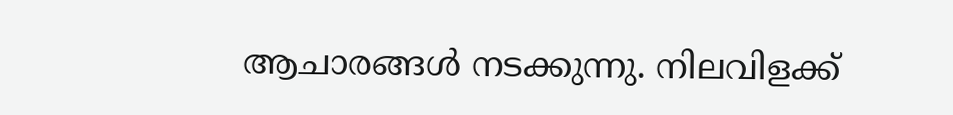ആചാരങ്ങൾ നടക്കുന്നു. നിലവിളക്ക്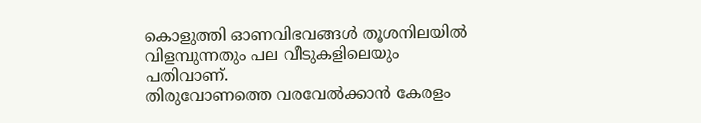കൊളുത്തി ഓണവിഭവങ്ങൾ തൂശനിലയിൽ വിളമ്പുന്നതും പല വീടുകളിലെയും പതിവാണ്.
തിരുവോണത്തെ വരവേൽക്കാൻ കേരളം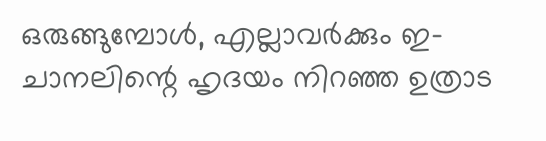ഒരുങ്ങുമ്പോൾ, എല്ലാവർക്കും ഇ-ചാനലിന്റെ ഹൃദയം നിറഞ്ഞ ഉത്രാട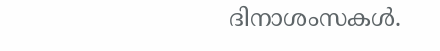ദിനാശംസകൾ.